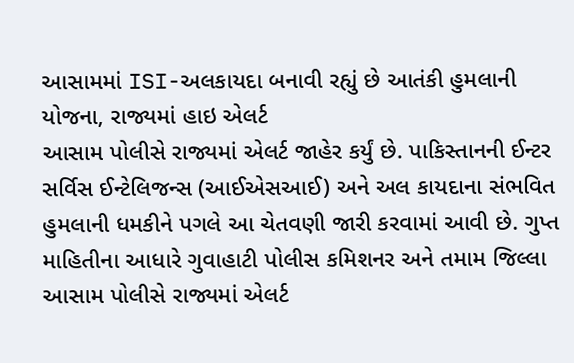આસામમાં ISI-અલકાયદા બનાવી રહ્યું છે આતંકી હુમલાની યોજના, રાજ્યમાં હાઇ એલર્ટ
આસામ પોલીસે રાજ્યમાં એલર્ટ જાહેર કર્યું છે. પાકિસ્તાનની ઈન્ટર સર્વિસ ઈન્ટેલિજન્સ (આઈએસઆઈ) અને અલ કાયદાના સંભવિત હુમલાની ધમકીને પગલે આ ચેતવણી જારી કરવામાં આવી છે. ગુપ્ત માહિતીના આધારે ગુવાહાટી પોલીસ કમિશનર અને તમામ જિલ્લા
આસામ પોલીસે રાજ્યમાં એલર્ટ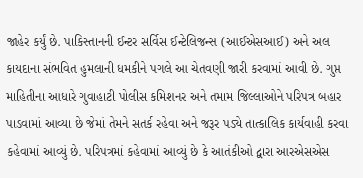જાહેર કર્યું છે. પાકિસ્તાનની ઈન્ટર સર્વિસ ઈન્ટેલિજન્સ (આઈએસઆઈ) અને અલ કાયદાના સંભવિત હુમલાની ધમકીને પગલે આ ચેતવણી જારી કરવામાં આવી છે. ગુપ્ત માહિતીના આધારે ગુવાહાટી પોલીસ કમિશનર અને તમામ જિલ્લાઓને પરિપત્ર બહાર પાડવામાં આવ્યા છે જેમાં તેમને સતર્ક રહેવા અને જરૂર પડ્યે તાત્કાલિક કાર્યવાહી કરવા કહેવામાં આવ્યું છે. પરિપત્રમાં કહેવામાં આવ્યું છે કે આતંકીઓ દ્વારા આરએસએસ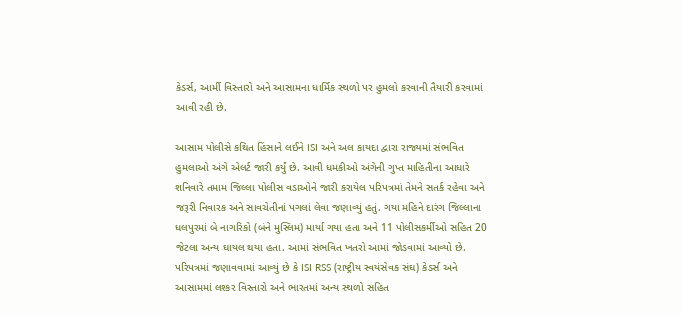કેડર્સ, આર્મી વિસ્તારો અને આસામના ધાર્મિક સ્થળો પર હુમલો કરવાની તૈયારી કરવામાં આવી રહી છે.

આસામ પોલીસે કથિત હિંસાને લઈને ISI અને અલ કાયદા દ્વારા રાજ્યમાં સંભવિત હુમલાઓ અંગે એલર્ટ જારી કર્યું છે. આવી ધમકીઓ અંગેની ગુપ્ત માહિતીના આધારે શનિવારે તમામ જિલ્લા પોલીસ વડાઓને જારી કરાયેલ પરિપત્રમાં તેમને સતર્ક રહેવા અને જરૂરી નિવારક અને સાવચેતીનાં પગલાં લેવા જણાવ્યું હતું. ગયા મહિને દારંગ જિલ્લાના ધલપુરમાં બે નાગરિકો (બંને મુસ્લિમ) માર્યા ગયા હતા અને 11 પોલીસકર્મીઓ સહિત 20 જેટલા અન્ય ઘાયલ થયા હતા. આમાં સંભવિત ખતરો આમાં જોડવામાં આવ્યો છે.
પરિપત્રમાં જણાવવામાં આવ્યું છે કે ISI RSS (રાષ્ટ્રીય સ્વયંસેવક સંઘ) કેડર્સ અને આસામમાં લશ્કર વિસ્તારો અને ભારતમાં અન્ય સ્થળો સહિત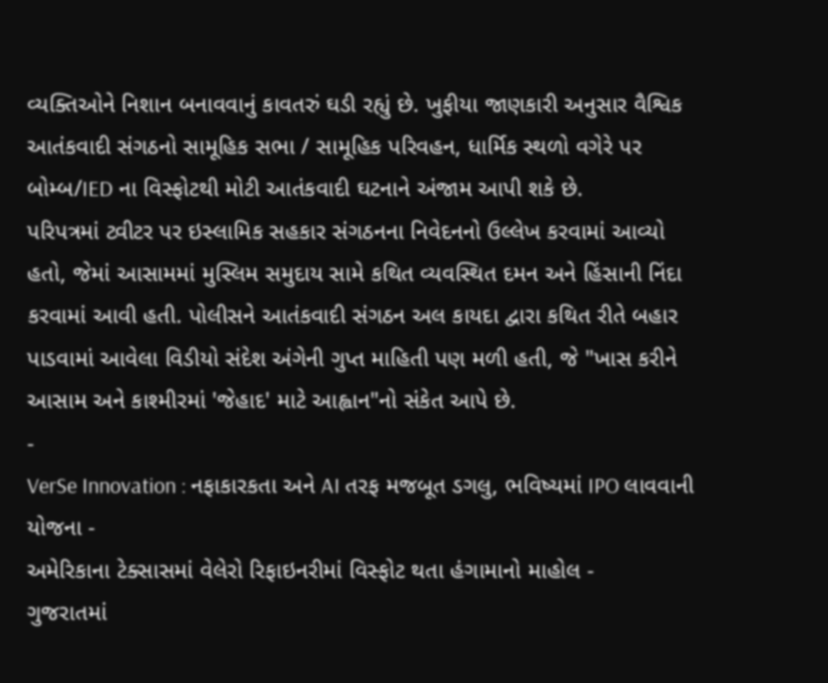વ્યક્તિઓને નિશાન બનાવવાનું કાવતરું ઘડી રહ્યું છે. ખુફીયા જાણકારી અનુસાર વૈશ્વિક આતંકવાદી સંગઠનો સામૂહિક સભા / સામૂહિક પરિવહન, ધાર્મિક સ્થળો વગેરે પર બોમ્બ/IED ના વિસ્ફોટથી મોટી આતંકવાદી ઘટનાને અંજામ આપી શકે છે.
પરિપત્રમાં ટ્વીટર પર ઇસ્લામિક સહકાર સંગઠનના નિવેદનનો ઉલ્લેખ કરવામાં આવ્યો હતો, જેમાં આસામમાં મુસ્લિમ સમુદાય સામે કથિત વ્યવસ્થિત દમન અને હિંસાની નિંદા કરવામાં આવી હતી. પોલીસને આતંકવાદી સંગઠન અલ કાયદા દ્વારા કથિત રીતે બહાર પાડવામાં આવેલા વિડીયો સંદેશ અંગેની ગુપ્ત માહિતી પણ મળી હતી, જે "ખાસ કરીને આસામ અને કાશ્મીરમાં 'જેહાદ' માટે આહ્વાન"નો સંકેત આપે છે.
-
VerSe Innovation : નફાકારકતા અને AI તરફ મજબૂત ડગલુ, ભવિષ્યમાં IPO લાવવાની યોજના -
અમેરિકાના ટેક્સાસમાં વેલેરો રિફાઇનરીમાં વિસ્ફોટ થતા હંગામાનો માહોલ -
ગુજરાતમાં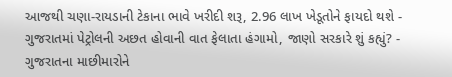આજથી ચણા-રાયડાની ટેકાના ભાવે ખરીદી શરૂ, 2.96 લાખ ખેડૂતોને ફાયદો થશે -
ગુજરાતમાં પેટ્રોલની અછત હોવાની વાત ફેલાતા હંગામો, જાણો સરકારે શું કહ્યું? -
ગુજરાતના માછીમારોને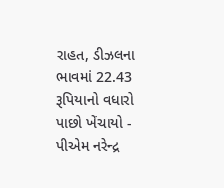રાહત, ડીઝલના ભાવમાં 22.43 રૂપિયાનો વધારો પાછો ખેંચાયો -
પીએમ નરેન્દ્ર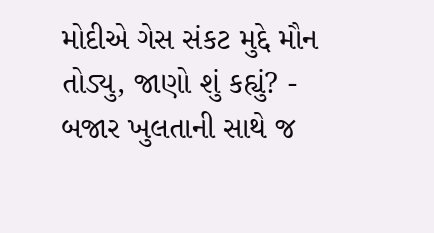મોદીએ ગેસ સંકટ મુદ્દે મૌન તોડ્યુ, જાણો શું કહ્યું? -
બજાર ખુલતાની સાથે જ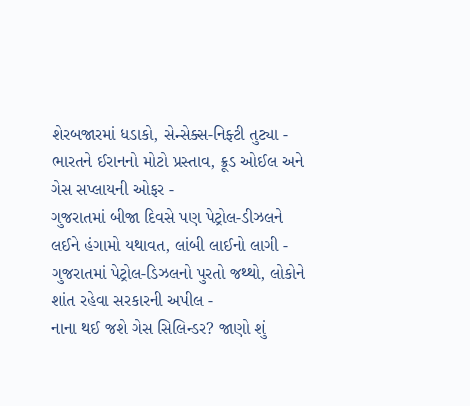શેરબજારમાં ધડાકો, સેન્સેક્સ-નિફ્ટી તુટ્યા -
ભારતને ઈરાનનો મોટો પ્રસ્તાવ, ક્રૂડ ઓઈલ અને ગેસ સપ્લાયની ઓફર -
ગુજરાતમાં બીજા દિવસે પણ પેટ્રોલ-ડીઝલને લઈને હંગામો યથાવત, લાંબી લાઈનો લાગી -
ગુજરાતમાં પેટ્રોલ-ડિઝલનો પુરતો જથ્થો, લોકોને શાંત રહેવા સરકારની અપીલ -
નાના થઈ જશે ગેસ સિલિન્ડર? જાણો શું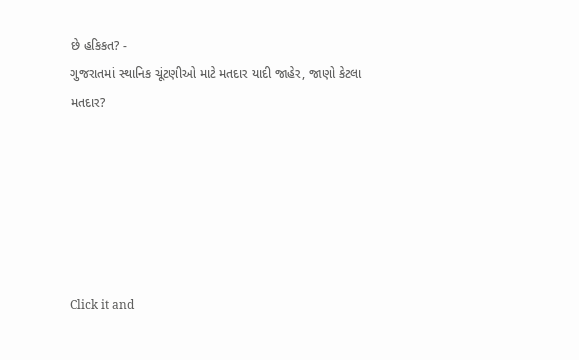છે હકિકત? -
ગુજરાતમાં સ્થાનિક ચૂંટણીઓ માટે મતદાર યાદી જાહેર, જાણો કેટલા મતદાર?






Click it and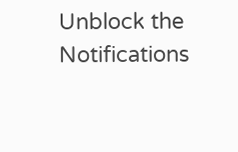Unblock the Notifications